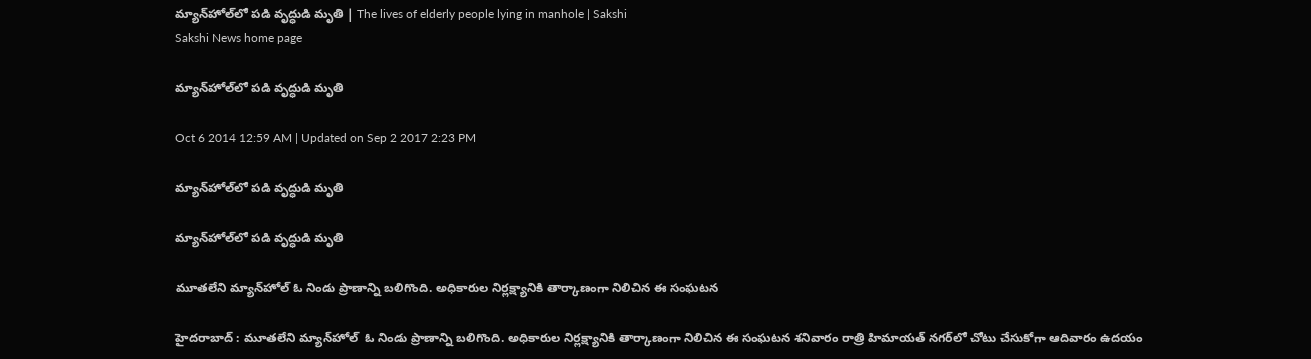మ్యాన్‌హోల్‌లో పడి వృద్ధుడి మృతి | The lives of elderly people lying in manhole | Sakshi
Sakshi News home page

మ్యాన్‌హోల్‌లో పడి వృద్ధుడి మృతి

Oct 6 2014 12:59 AM | Updated on Sep 2 2017 2:23 PM

మ్యాన్‌హోల్‌లో పడి వృద్ధుడి మృతి

మ్యాన్‌హోల్‌లో పడి వృద్ధుడి మృతి

మూతలేని మ్యాన్‌హోల్ ఓ నిండు ప్రాణాన్ని బలిగొంది. అధికారుల నిర్లక్ష్యానికి తార్కాణంగా నిలిచిన ఈ సంఘటన

హైదరాబాద్ : మూతలేని మ్యాన్‌హోల్  ఓ నిండు ప్రాణాన్ని బలిగొంది. అధికారుల నిర్లక్ష్యానికి తార్కాణంగా నిలిచిన ఈ సంఘటన శనివారం రాత్రి హిమాయత్ నగర్‌లో చోటు చేసుకోగా ఆదివారం ఉదయం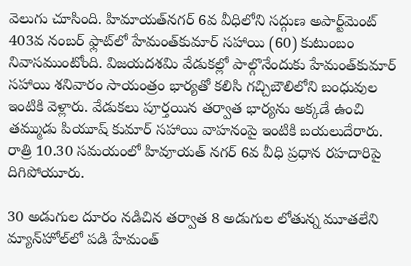వెలుగు చూసింది. హిమాయత్‌నగర్ 6వ వీధిలోని సద్గుణ అపార్ట్‌మెంట్ 403వ నంబర్ ఫ్లాట్‌లో హేమంత్‌కుమార్ సహాయి (60) కుటుంబం నివాసముంటోంది. విజయదశమి వేడుకల్లో పాల్గొనేందుకు హేమంత్‌కుమార్ సహాయి శనివారం సాయంత్రం భార్యతో కలిసి గచ్చిబౌలిలోని బంధువుల ఇంటికి వెళ్లారు. వేడుకలు పూర్తయిన తర్వాత భార్యను అక్కడే ఉంచి తమ్ముడు పియూష్ కుమార్ సహాయి వాహనంపై ఇంటికి బయలుదేరారు. రాత్రి 10.30 సమయంలో హివూయత్ నగర్ 6వ వీధి ప్రధాన రహదారిపై దిగిపోయూరు.

30 అడుగుల దూరం నడిచిన తర్వాత 8 అడుగుల లోతున్న మూతలేని మ్యాన్‌హోల్‌లో పడి హేమంత్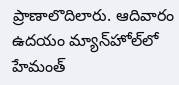ప్రాణాలొదిలారు. ఆదివారం ఉదయం మ్యాన్‌హోల్‌లో హేమంత్‌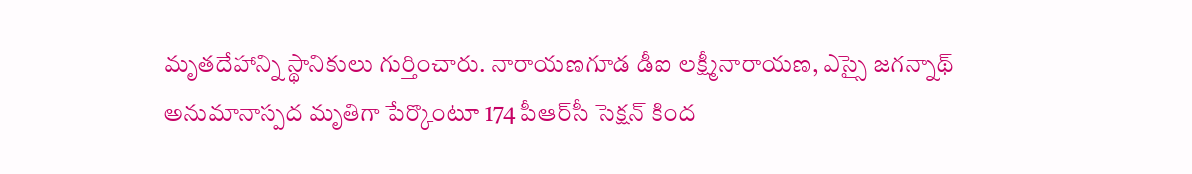మృతదేహాన్ని స్థానికులు గుర్తించారు. నారాయణగూడ డీఐ లక్ష్మీనారాయణ, ఎస్సై జగన్నాథ్ అనుమానాస్పద మృతిగా పేర్కొంటూ 174 పీఆర్‌సీ సెక్షన్ కింద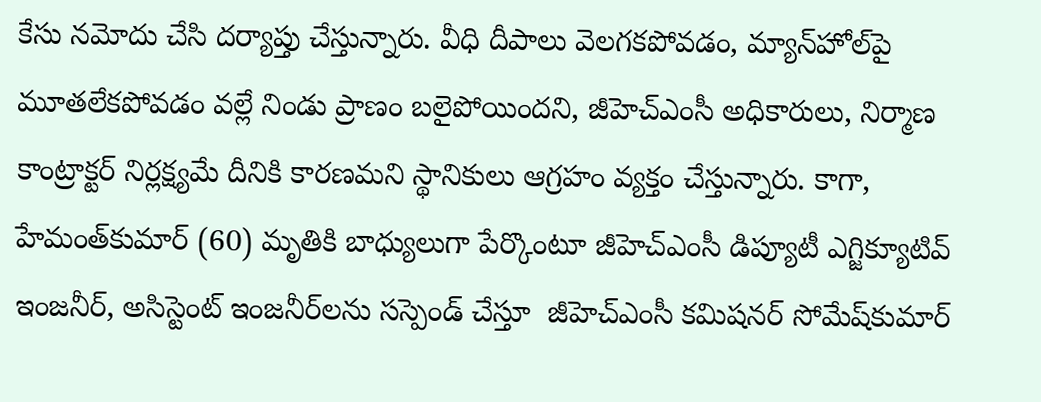కేసు నమోదు చేసి దర్యాప్తు చేస్తున్నారు. వీధి దీపాలు వెలగకపోవడం, మ్యాన్‌హోల్‌పై మూతలేకపోవడం వల్లే నిండు ప్రాణం బలైపోయిందని, జీహెచ్‌ఎంసీ అధికారులు, నిర్మాణ కాంట్రాక్టర్ నిర్లక్ష్యమే దీనికి కారణమని స్థానికులు ఆగ్రహం వ్యక్తం చేస్తున్నారు. కాగా, హేమంత్‌కుమార్ (60) మృతికి బాధ్యులుగా పేర్కొంటూ జీహెచ్‌ఎంసీ డిప్యూటీ ఎగ్జిక్యూటివ్ ఇంజనీర్, అసిస్టెంట్ ఇంజనీర్‌లను సస్పెండ్ చేస్తూ  జీహెచ్‌ఎంసీ కమిషనర్ సోమేష్‌కుమార్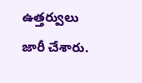ఉత్తర్వులు జారీ చేశారు.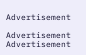Advertisement

Advertisement
Advertisement